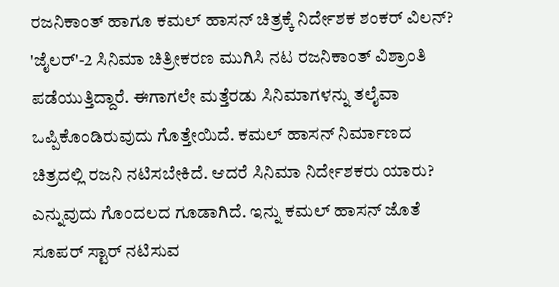ರಜನಿಕಾಂತ್ ಹಾಗೂ ಕಮಲ್ ಹಾಸನ್ ಚಿತ್ರಕ್ಕೆ ನಿರ್ದೇಶಕ ಶಂಕರ್ ವಿಲನ್?
'ಜೈಲರ್'-2 ಸಿನಿಮಾ ಚಿತ್ರೀಕರಣ ಮುಗಿಸಿ ನಟ ರಜನಿಕಾಂತ್ ವಿಶ್ರಾಂತಿ ಪಡೆಯುತ್ತಿದ್ದಾರೆ. ಈಗಾಗಲೇ ಮತ್ತೆರಡು ಸಿನಿಮಾಗಳನ್ನು ತಲೈವಾ ಒಪ್ಪಿಕೊಂಡಿರುವುದು ಗೊತ್ತೇಯಿದೆ. ಕಮಲ್ ಹಾಸನ್ ನಿರ್ಮಾಣದ ಚಿತ್ರದಲ್ಲಿ ರಜನಿ ನಟಿಸಬೇಕಿದೆ. ಆದರೆ ಸಿನಿಮಾ ನಿರ್ದೇಶಕರು ಯಾರು? ಎನ್ನುವುದು ಗೊಂದಲದ ಗೂಡಾಗಿದೆ. ಇನ್ನು ಕಮಲ್ ಹಾಸನ್ ಜೊತೆ ಸೂಪರ್ ಸ್ಟಾರ್ ನಟಿಸುವ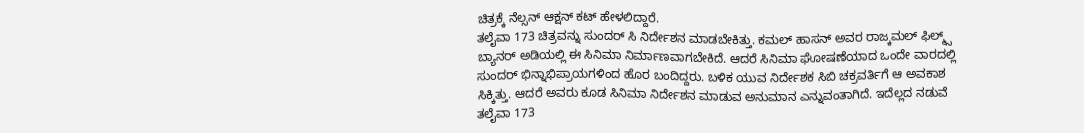ಚಿತ್ರಕ್ಕೆ ನೆಲ್ಸನ್ ಆಕ್ಷನ್ ಕಟ್ ಹೇಳಲಿದ್ದಾರೆ.
ತಲೈವಾ 173 ಚಿತ್ರವನ್ನು ಸುಂದರ್ ಸಿ ನಿರ್ದೇಶನ ಮಾಡಬೇಕಿತ್ತು. ಕಮಲ್ ಹಾಸನ್ ಅವರ ರಾಜ್ಕಮಲ್ ಫಿಲ್ಮ್ಸ್ ಬ್ಯಾನರ್ ಅಡಿಯಲ್ಲಿ ಈ ಸಿನಿಮಾ ನಿರ್ಮಾಣವಾಗಬೇಕಿದೆ. ಆದರೆ ಸಿನಿಮಾ ಘೋಷಣೆಯಾದ ಒಂದೇ ವಾರದಲ್ಲಿ ಸುಂದರ್ ಭಿನ್ನಾಭಿಪ್ರಾಯಗಳಿಂದ ಹೊರ ಬಂದಿದ್ದರು. ಬಳಿಕ ಯುವ ನಿರ್ದೇಶಕ ಸಿಬಿ ಚಕ್ರವರ್ತಿಗೆ ಆ ಅವಕಾಶ ಸಿಕ್ಕಿತ್ತು. ಆದರೆ ಅವರು ಕೂಡ ಸಿನಿಮಾ ನಿರ್ದೇಶನ ಮಾಡುವ ಅನುಮಾನ ಎನ್ನುವಂತಾಗಿದೆ. ಇದೆಲ್ಲದ ನಡುವೆ ತಲೈವಾ 173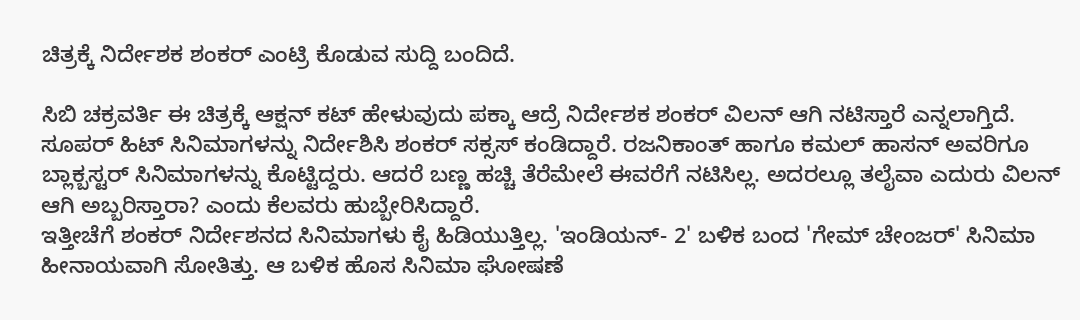ಚಿತ್ರಕ್ಕೆ ನಿರ್ದೇಶಕ ಶಂಕರ್ ಎಂಟ್ರಿ ಕೊಡುವ ಸುದ್ದಿ ಬಂದಿದೆ.

ಸಿಬಿ ಚಕ್ರವರ್ತಿ ಈ ಚಿತ್ರಕ್ಕೆ ಆಕ್ಷನ್ ಕಟ್ ಹೇಳುವುದು ಪಕ್ಕಾ ಆದ್ರೆ ನಿರ್ದೇಶಕ ಶಂಕರ್ ವಿಲನ್ ಆಗಿ ನಟಿಸ್ತಾರೆ ಎನ್ನಲಾಗ್ತಿದೆ. ಸೂಪರ್ ಹಿಟ್ ಸಿನಿಮಾಗಳನ್ನು ನಿರ್ದೇಶಿಸಿ ಶಂಕರ್ ಸಕ್ಸಸ್ ಕಂಡಿದ್ದಾರೆ. ರಜನಿಕಾಂತ್ ಹಾಗೂ ಕಮಲ್ ಹಾಸನ್ ಅವರಿಗೂ ಬ್ಲಾಕ್ಬಸ್ಟರ್ ಸಿನಿಮಾಗಳನ್ನು ಕೊಟ್ಟಿದ್ದರು. ಆದರೆ ಬಣ್ಣ ಹಚ್ಚಿ ತೆರೆಮೇಲೆ ಈವರೆಗೆ ನಟಿಸಿಲ್ಲ. ಅದರಲ್ಲೂ ತಲೈವಾ ಎದುರು ವಿಲನ್ ಆಗಿ ಅಬ್ಬರಿಸ್ತಾರಾ? ಎಂದು ಕೆಲವರು ಹುಬ್ಬೇರಿಸಿದ್ದಾರೆ.
ಇತ್ತೀಚೆಗೆ ಶಂಕರ್ ನಿರ್ದೇಶನದ ಸಿನಿಮಾಗಳು ಕೈ ಹಿಡಿಯುತ್ತಿಲ್ಲ. 'ಇಂಡಿಯನ್- 2' ಬಳಿಕ ಬಂದ 'ಗೇಮ್ ಚೇಂಜರ್' ಸಿನಿಮಾ ಹೀನಾಯವಾಗಿ ಸೋತಿತ್ತು. ಆ ಬಳಿಕ ಹೊಸ ಸಿನಿಮಾ ಘೋಷಣೆ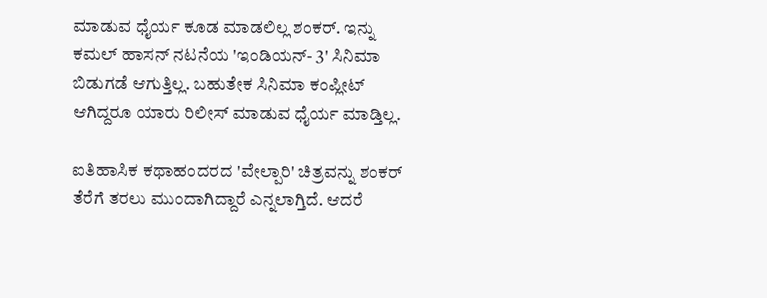ಮಾಡುವ ಧೈರ್ಯ ಕೂಡ ಮಾಡಲಿಲ್ಲ ಶಂಕರ್. ಇನ್ನು ಕಮಲ್ ಹಾಸನ್ ನಟನೆಯ 'ಇಂಡಿಯನ್- 3' ಸಿನಿಮಾ ಬಿಡುಗಡೆ ಆಗುತ್ತಿಲ್ಲ. ಬಹುತೇಕ ಸಿನಿಮಾ ಕಂಪ್ಲೀಟ್ ಆಗಿದ್ದರೂ ಯಾರು ರಿಲೀಸ್ ಮಾಡುವ ಧೈರ್ಯ ಮಾಡ್ತಿಲ್ಲ.

ಐತಿಹಾಸಿಕ ಕಥಾಹಂದರದ 'ವೇಲ್ಪಾರಿ' ಚಿತ್ರವನ್ನು ಶಂಕರ್ ತೆರೆಗೆ ತರಲು ಮುಂದಾಗಿದ್ದಾರೆ ಎನ್ನಲಾಗ್ತಿದೆ. ಆದರೆ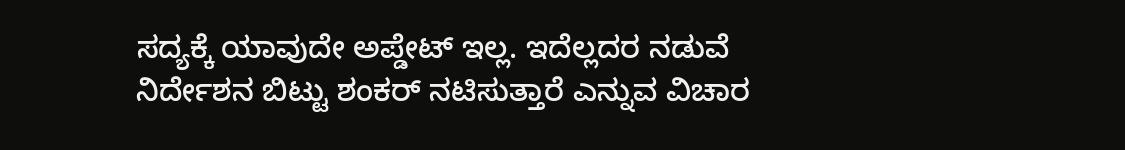ಸದ್ಯಕ್ಕೆ ಯಾವುದೇ ಅಪ್ಡೇಟ್ ಇಲ್ಲ. ಇದೆಲ್ಲದರ ನಡುವೆ ನಿರ್ದೇಶನ ಬಿಟ್ಟು ಶಂಕರ್ ನಟಿಸುತ್ತಾರೆ ಎನ್ನುವ ವಿಚಾರ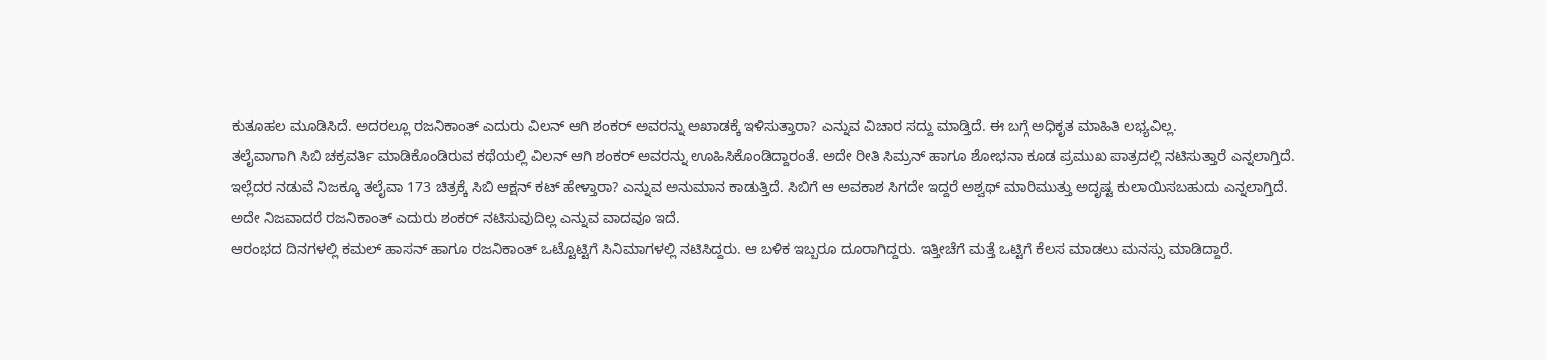ಕುತೂಹಲ ಮೂಡಿಸಿದೆ. ಅದರಲ್ಲೂ ರಜನಿಕಾಂತ್ ಎದುರು ವಿಲನ್ ಆಗಿ ಶಂಕರ್ ಅವರನ್ನು ಅಖಾಡಕ್ಕೆ ಇಳಿಸುತ್ತಾರಾ? ಎನ್ನುವ ವಿಚಾರ ಸದ್ದು ಮಾಡ್ತಿದೆ. ಈ ಬಗ್ಗೆ ಅಧಿಕೃತ ಮಾಹಿತಿ ಲಭ್ಯವಿಲ್ಲ.
ತಲೈವಾಗಾಗಿ ಸಿಬಿ ಚಕ್ರವರ್ತಿ ಮಾಡಿಕೊಂಡಿರುವ ಕಥೆಯಲ್ಲಿ ವಿಲನ್ ಆಗಿ ಶಂಕರ್ ಅವರನ್ನು ಊಹಿಸಿಕೊಂಡಿದ್ದಾರಂತೆ. ಅದೇ ರೀತಿ ಸಿಮ್ರನ್ ಹಾಗೂ ಶೋಭನಾ ಕೂಡ ಪ್ರಮುಖ ಪಾತ್ರದಲ್ಲಿ ನಟಿಸುತ್ತಾರೆ ಎನ್ನಲಾಗ್ತಿದೆ. ಇಲ್ಲೆದರ ನಡುವೆ ನಿಜಕ್ಕೂ ತಲೈವಾ 173 ಚಿತ್ರಕ್ಕೆ ಸಿಬಿ ಆಕ್ಷನ್ ಕಟ್ ಹೇಳ್ತಾರಾ? ಎನ್ನುವ ಅನುಮಾನ ಕಾಡುತ್ತಿದೆ. ಸಿಬಿಗೆ ಆ ಅವಕಾಶ ಸಿಗದೇ ಇದ್ದರೆ ಅಶ್ವಥ್ ಮಾರಿಮುತ್ತು ಅದೃಷ್ಟ ಕುಲಾಯಿಸಬಹುದು ಎನ್ನಲಾಗ್ತಿದೆ. ಅದೇ ನಿಜವಾದರೆ ರಜನಿಕಾಂತ್ ಎದುರು ಶಂಕರ್ ನಟಿಸುವುದಿಲ್ಲ ಎನ್ನುವ ವಾದವೂ ಇದೆ.
ಆರಂಭದ ದಿನಗಳಲ್ಲಿ ಕಮಲ್ ಹಾಸನ್ ಹಾಗೂ ರಜನಿಕಾಂತ್ ಒಟ್ಟೊಟ್ಟಿಗೆ ಸಿನಿಮಾಗಳಲ್ಲಿ ನಟಿಸಿದ್ದರು. ಆ ಬಳಿಕ ಇಬ್ಬರೂ ದೂರಾಗಿದ್ದರು. ಇತ್ತೀಚೆಗೆ ಮತ್ತೆ ಒಟ್ಟಿಗೆ ಕೆಲಸ ಮಾಡಲು ಮನಸ್ಸು ಮಾಡಿದ್ದಾರೆ.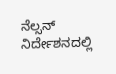ನೆಲ್ಸನ್ ನಿರ್ದೇಶನದಲ್ಲಿ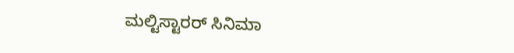ಮಲ್ಟಿಸ್ಟಾರರ್ ಸಿನಿಮಾ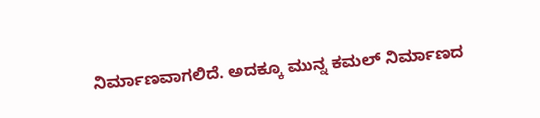ನಿರ್ಮಾಣವಾಗಲಿದೆ. ಅದಕ್ಕೂ ಮುನ್ನ ಕಮಲ್ ನಿರ್ಮಾಣದ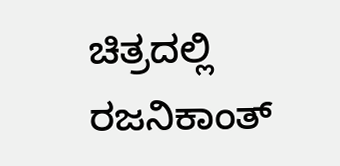ಚಿತ್ರದಲ್ಲಿ ರಜನಿಕಾಂತ್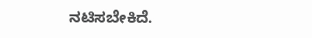ನಟಿಸಬೇಕಿದೆ.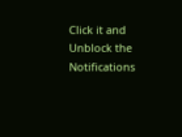Click it and Unblock the Notifications